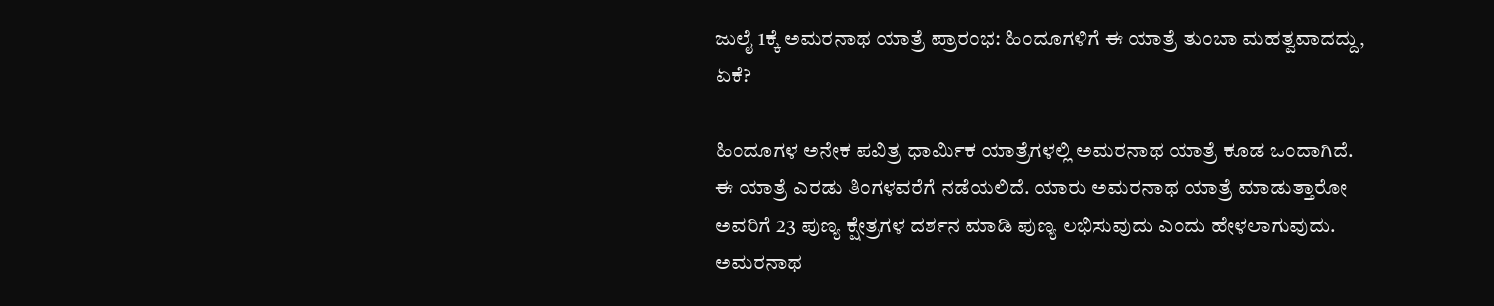ಜುಲೈ 1ಕ್ಕೆ ಅಮರನಾಥ ಯಾತ್ರೆ ಪ್ರಾರಂಭ: ಹಿಂದೂಗಳಿಗೆ ಈ ಯಾತ್ರೆ ತುಂಬಾ ಮಹತ್ವವಾದದ್ದು, ಏಕೆ?

ಹಿಂದೂಗಳ ಅನೇಕ ಪವಿತ್ರ ಧಾರ್ಮಿಕ ಯಾತ್ರೆಗಳಲ್ಲಿ ಅಮರನಾಥ ಯಾತ್ರೆ ಕೂಡ ಒಂದಾಗಿದೆ. ಈ ಯಾತ್ರೆ ಎರಡು ತಿಂಗಳವರೆಗೆ ನಡೆಯಲಿದೆ. ಯಾರು ಅಮರನಾಥ ಯಾತ್ರೆ ಮಾಡುತ್ತಾರೋ ಅವರಿಗೆ 23 ಪುಣ್ಯ ಕ್ಷೇತ್ರಗಳ ದರ್ಶನ ಮಾಡಿ ಪುಣ್ಯ ಲಭಿಸುವುದು ಎಂದು ಹೇಳಲಾಗುವುದು. ಅಮರನಾಥ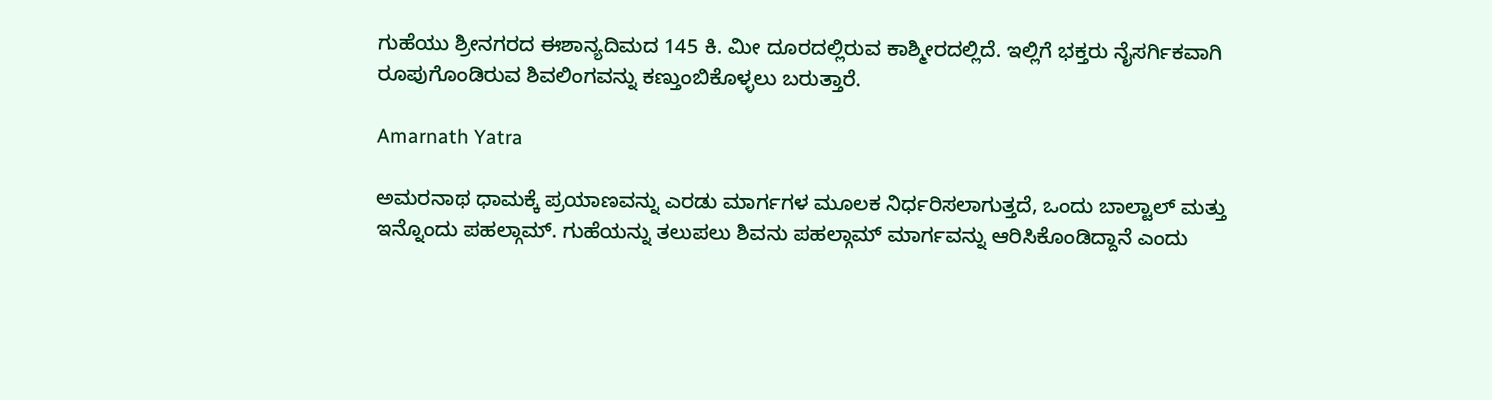ಗುಹೆಯು ಶ್ರೀನಗರದ ಈಶಾನ್ಯದಿಮದ 145 ಕಿ. ಮೀ ದೂರದಲ್ಲಿರುವ ಕಾಶ್ಮೀರದಲ್ಲಿದೆ. ಇಲ್ಲಿಗೆ ಭಕ್ತರು ನೈಸರ್ಗಿಕವಾಗಿ ರೂಪುಗೊಂಡಿರುವ ಶಿವಲಿಂಗವನ್ನು ಕಣ್ತುಂಬಿಕೊಳ್ಳಲು ಬರುತ್ತಾರೆ.

Amarnath Yatra

ಅಮರನಾಥ ಧಾಮಕ್ಕೆ ಪ್ರಯಾಣವನ್ನು ಎರಡು ಮಾರ್ಗಗಳ ಮೂಲಕ ನಿರ್ಧರಿಸಲಾಗುತ್ತದೆ, ಒಂದು ಬಾಲ್ಟಾಲ್ ಮತ್ತು ಇನ್ನೊಂದು ಪಹಲ್ಗಾಮ್. ಗುಹೆಯನ್ನು ತಲುಪಲು ಶಿವನು ಪಹಲ್ಗಾಮ್ ಮಾರ್ಗವನ್ನು ಆರಿಸಿಕೊಂಡಿದ್ದಾನೆ ಎಂದು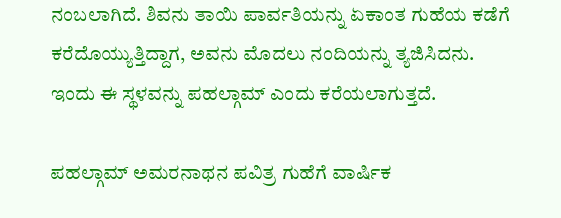ನಂಬಲಾಗಿದೆ. ಶಿವನು ತಾಯಿ ಪಾರ್ವತಿಯನ್ನು ಏಕಾಂತ ಗುಹೆಯ ಕಡೆಗೆ ಕರೆದೊಯ್ಯುತ್ತಿದ್ದಾಗ, ಅವನು ಮೊದಲು ನಂದಿಯನ್ನು ತ್ಯಜಿಸಿದನು. ಇಂದು ಈ ಸ್ಥಳವನ್ನು ಪಹಲ್ಗಾಮ್ ಎಂದು ಕರೆಯಲಾಗುತ್ತದೆ.

ಪಹಲ್ಗಾಮ್ ಅಮರನಾಥನ ಪವಿತ್ರ ಗುಹೆಗೆ ವಾರ್ಷಿಕ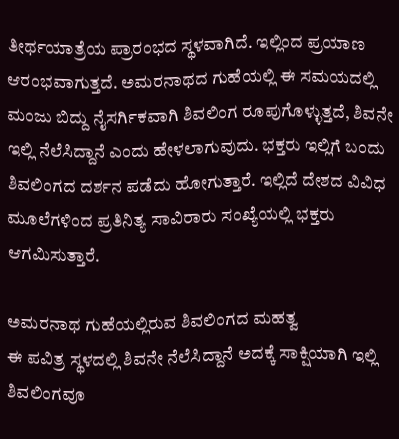ತೀರ್ಥಯಾತ್ರೆಯ ಪ್ರಾರಂಭದ ಸ್ಥಳವಾಗಿದೆ. ಇಲ್ಲಿಂದ ಪ್ರಯಾಣ ಆರಂಭವಾಗುತ್ತದೆ. ಅಮರನಾಥದ ಗುಹೆಯಲ್ಲಿ ಈ ಸಮಯದಲ್ಲಿ ಮಂಜು ಬಿದ್ದು ನೈಸರ್ಗಿಕವಾಗಿ ಶಿವಲಿಂಗ ರೂಪುಗೊಳ್ಳುತ್ತದೆ, ಶಿವನೇ ಇಲ್ಲಿ ನೆಲೆಸಿದ್ದಾನೆ ಎಂದು ಹೇಳಲಾಗುವುದು. ಭಕ್ತರು ಇಲ್ಲಿಗೆ ಬಂದು ಶಿವಲಿಂಗದ ದರ್ಶನ ಪಡೆದು ಹೋಗುತ್ತಾರೆ. ಇಲ್ಲಿದೆ ದೇಶದ ವಿವಿಧ ಮೂಲೆಗಳಿಂದ ಪ್ರತಿನಿತ್ಯ ಸಾವಿರಾರು ಸಂಖ್ಯೆಯಲ್ಲಿ ಭಕ್ತರು ಆಗಮಿಸುತ್ತಾರೆ.

ಅಮರನಾಥ ಗುಹೆಯಲ್ಲಿರುವ ಶಿವಲಿಂಗದ ಮಹತ್ವ
ಈ ಪವಿತ್ರ ಸ್ಥಳದಲ್ಲಿ ಶಿವನೇ ನೆಲೆಸಿದ್ದಾನೆ ಅದಕ್ಕೆ ಸಾಕ್ಷಿಯಾಗಿ ಇಲ್ಲಿ ಶಿವಲಿಂಗವೂ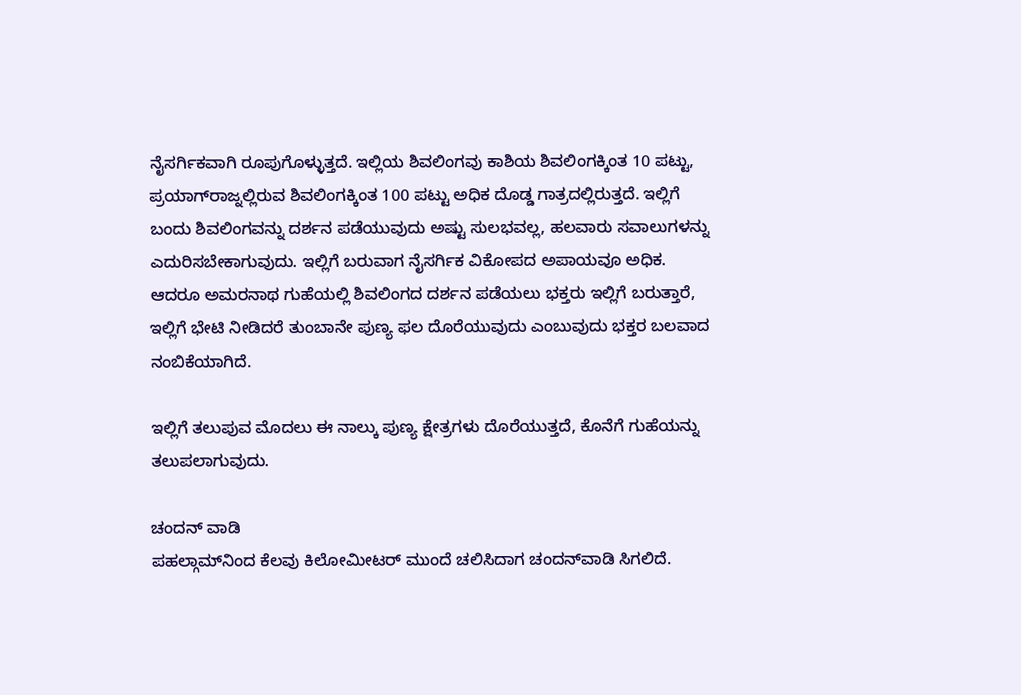ನೈಸರ್ಗಿಕವಾಗಿ ರೂಪುಗೊಳ್ಳುತ್ತದೆ. ಇಲ್ಲಿಯ ಶಿವಲಿಂಗವು ಕಾಶಿಯ ಶಿವಲಿಂಗಕ್ಕಿಂತ 10 ಪಟ್ಟು, ಪ್ರಯಾಗ್‌ರಾಜ್ನಲ್ಲಿರುವ ಶಿವಲಿಂಗಕ್ಕಿಂತ 100 ಪಟ್ಟು ಅಧಿಕ ದೊಡ್ಡ ಗಾತ್ರದಲ್ಲಿರುತ್ತದೆ. ಇಲ್ಲಿಗೆ ಬಂದು ಶಿವಲಿಂಗವನ್ನು ದರ್ಶನ ಪಡೆಯುವುದು ಅಷ್ಟು ಸುಲಭವಲ್ಲ, ಹಲವಾರು ಸವಾಲುಗಳನ್ನು ಎದುರಿಸಬೇಕಾಗುವುದು. ಇಲ್ಲಿಗೆ ಬರುವಾಗ ನೈಸರ್ಗಿಕ ವಿಕೋಪದ ಅಪಾಯವೂ ಅಧಿಕ. ಆದರೂ ಅಮರನಾಥ ಗುಹೆಯಲ್ಲಿ ಶಿವಲಿಂಗದ ದರ್ಶನ ಪಡೆಯಲು ಭಕ್ತರು ಇಲ್ಲಿಗೆ ಬರುತ್ತಾರೆ, ಇಲ್ಲಿಗೆ ಭೇಟಿ ನೀಡಿದರೆ ತುಂಬಾನೇ ಪುಣ್ಯ ಫಲ ದೊರೆಯುವುದು ಎಂಬುವುದು ಭಕ್ತರ ಬಲವಾದ ನಂಬಿಕೆಯಾಗಿದೆ.

ಇಲ್ಲಿಗೆ ತಲುಪುವ ಮೊದಲು ಈ ನಾಲ್ಕು ಪುಣ್ಯ ಕ್ಷೇತ್ರಗಳು ದೊರೆಯುತ್ತದೆ, ಕೊನೆಗೆ ಗುಹೆಯನ್ನು ತಲುಪಲಾಗುವುದು.

ಚಂದನ್ ವಾಡಿ
ಪಹಲ್ಗಾಮ್‌ನಿಂದ ಕೆಲವು ಕಿಲೋಮೀಟರ್ ಮುಂದೆ ಚಲಿಸಿದಾಗ ಚಂದನ್‌ವಾಡಿ ಸಿಗಲಿದೆ.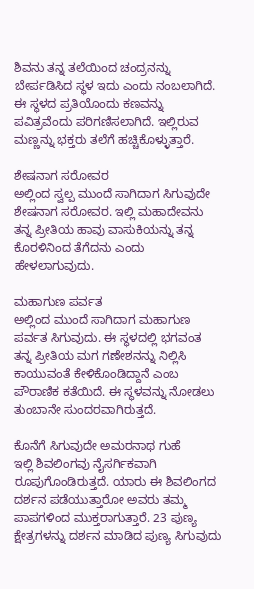ಶಿವನು ತನ್ನ ತಲೆಯಿಂದ ಚಂದ್ರನನ್ನು ಬೇರ್ಪಡಿಸಿದ ಸ್ಥಳ ಇದು ಎಂದು ನಂಬಲಾಗಿದೆ. ಈ ಸ್ಥಳದ ಪ್ರತಿಯೊಂದು ಕಣವನ್ನು ಪವಿತ್ರವೆಂದು ಪರಿಗಣಿಸಲಾಗಿದೆ. ಇಲ್ಲಿರುವ ಮಣ್ಣನ್ನು ಭಕ್ತರು ತಲೆಗೆ ಹಚ್ಚಿಕೊಳ್ಳುತ್ತಾರೆ.

ಶೇಷನಾಗ ಸರೋವರ
ಅಲ್ಲಿಂದ ಸ್ವಲ್ಪ ಮುಂದೆ ಸಾಗಿದಾಗ ಸಿಗುವುದೇ ಶೇಷನಾಗ ಸರೋವರ. ಇಲ್ಲಿ ಮಹಾದೇವನು ತನ್ನ ಪ್ರೀತಿಯ ಹಾವು ವಾಸುಕಿಯನ್ನು ತನ್ನ ಕೊರಳಿನಿಂದ ತೆಗೆದನು ಎಂದು ಹೇಳಲಾಗುವುದು.

ಮಹಾಗುಣ ಪರ್ವತ
ಅಲ್ಲಿಂದ ಮುಂದೆ ಸಾಗಿದಾಗ ಮಹಾಗುಣ ಪರ್ವತ ಸಿಗುವುದು. ಈ ಸ್ಥಳದಲ್ಲಿ ಭಗವಂತ ತನ್ನ ಪ್ರೀತಿಯ ಮಗ ಗಣೇಶನನ್ನು ನಿಲ್ಲಿಸಿ ಕಾಯುವಂತೆ ಕೇಳಿಕೊಂಡಿದ್ದಾನೆ ಎಂಬ ಪೌರಾಣಿಕ ಕತೆಯಿದೆ. ಈ ಸ್ಥಳವನ್ನು ನೋಡಲು ತುಂಬಾನೇ ಸುಂದರವಾಗಿರುತ್ತದೆ.

ಕೊನೆಗೆ ಸಿಗುವುದೇ ಅಮರನಾಥ ಗುಹೆ
ಇಲ್ಲಿ ಶಿವಲಿಂಗವು ನೈಸರ್ಗಿಕವಾಗಿ ರೂಪುಗೊಂಡಿರುತ್ತದೆ. ಯಾರು ಈ ಶಿವಲಿಂಗದ ದರ್ಶನ ಪಡೆಯುತ್ತಾರೋ ಅವರು ತಮ್ಮ ಪಾಪಗಳಿಂದ ಮುಕ್ತರಾಗುತ್ತಾರೆ. 23 ಪುಣ್ಯ ಕ್ಷೇತ್ರಗಳನ್ನು ದರ್ಶನ ಮಾಡಿದ ಪುಣ್ಯ ಸಿಗುವುದು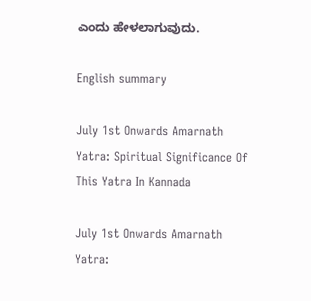ಎಂದು ಹೇಳಲಾಗುವುದು.

English summary

July 1st Onwards Amarnath Yatra: Spiritual Significance Of This Yatra In Kannada

July 1st Onwards Amarnath Yatra: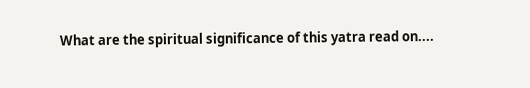What are the spiritual significance of this yatra read on....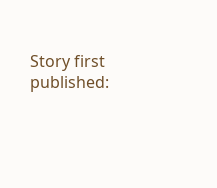Story first published: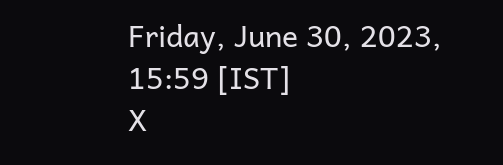Friday, June 30, 2023, 15:59 [IST]
X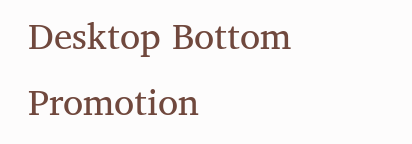Desktop Bottom Promotion